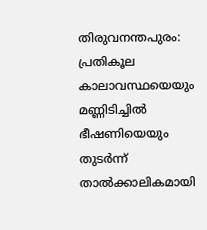തിരുവനന്തപുരം: പ്രതികൂല കാലാവസ്ഥയെയും മണ്ണിടിച്ചിൽ ഭീഷണിയെയും തുടർന്ന് താൽക്കാലികമായി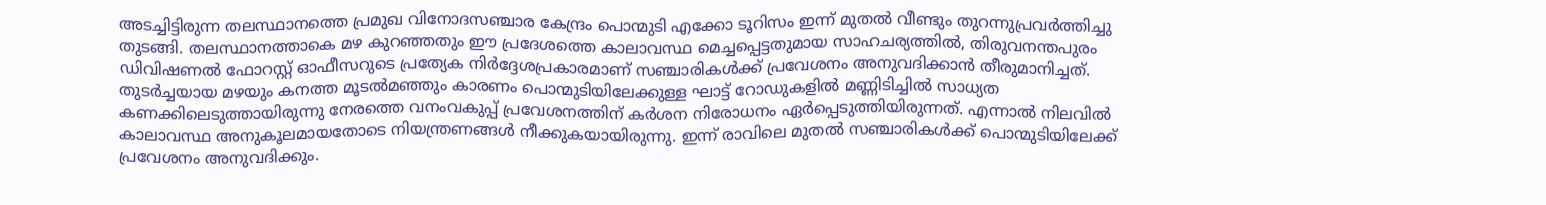അടച്ചിട്ടിരുന്ന തലസ്ഥാനത്തെ പ്രമുഖ വിനോദസഞ്ചാര കേന്ദ്രം പൊന്മുടി എക്കോ ടൂറിസം ഇന്ന് മുതൽ വീണ്ടും തുറന്നുപ്രവർത്തിച്ചു തുടങ്ങി. തലസ്ഥാനത്താകെ മഴ കുറഞ്ഞതും ഈ പ്രദേശത്തെ കാലാവസ്ഥ മെച്ചപ്പെട്ടതുമായ സാഹചര്യത്തിൽ, തിരുവനന്തപുരം ഡിവിഷണൽ ഫോറസ്റ്റ് ഓഫീസറുടെ പ്രത്യേക നിർദ്ദേശപ്രകാരമാണ് സഞ്ചാരികൾക്ക് പ്രവേശനം അനുവദിക്കാൻ തീരുമാനിച്ചത്.
തുടർച്ചയായ മഴയും കനത്ത മൂടൽമഞ്ഞും കാരണം പൊന്മുടിയിലേക്കുള്ള ഘാട്ട് റോഡുകളിൽ മണ്ണിടിച്ചിൽ സാധ്യത കണക്കിലെടുത്തായിരുന്നു നേരത്തെ വനംവകുപ്പ് പ്രവേശനത്തിന് കർശന നിരോധനം ഏർപ്പെടുത്തിയിരുന്നത്. എന്നാൽ നിലവിൽ കാലാവസ്ഥ അനുകൂലമായതോടെ നിയന്ത്രണങ്ങൾ നീക്കുകയായിരുന്നു. ഇന്ന് രാവിലെ മുതൽ സഞ്ചാരികൾക്ക് പൊന്മുടിയിലേക്ക് പ്രവേശനം അനുവദിക്കും.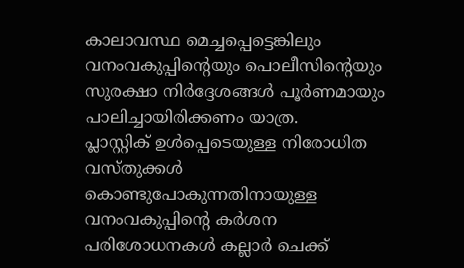കാലാവസ്ഥ മെച്ചപ്പെട്ടെങ്കിലും വനംവകുപ്പിന്റെയും പൊലീസിന്റെയും സുരക്ഷാ നിർദ്ദേശങ്ങൾ പൂർണമായും പാലിച്ചായിരിക്കണം യാത്ര.
പ്ലാസ്റ്റിക് ഉൾപ്പെടെയുള്ള നിരോധിത വസ്തുക്കൾ കൊണ്ടുപോകുന്നതിനായുള്ള വനംവകുപ്പിന്റെ കർശന പരിശോധനകൾ കല്ലാർ ചെക്ക്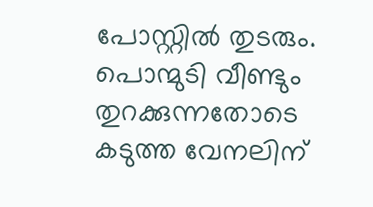പോസ്റ്റിൽ തുടരും. പൊന്മുടി വീണ്ടും തുറക്കുന്നതോടെ കടുത്ത വേനലിന്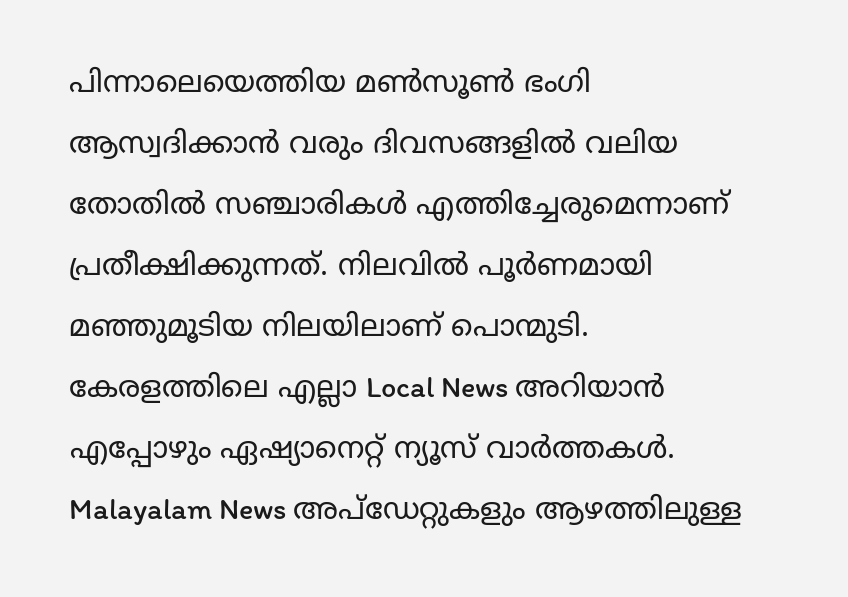പിന്നാലെയെത്തിയ മൺസൂൺ ഭംഗി ആസ്വദിക്കാൻ വരും ദിവസങ്ങളിൽ വലിയ തോതിൽ സഞ്ചാരികൾ എത്തിച്ചേരുമെന്നാണ് പ്രതീക്ഷിക്കുന്നത്. നിലവിൽ പൂർണമായി മഞ്ഞുമൂടിയ നിലയിലാണ് പൊന്മുടി.
കേരളത്തിലെ എല്ലാ Local News അറിയാൻ എപ്പോഴും ഏഷ്യാനെറ്റ് ന്യൂസ് വാർത്തകൾ. Malayalam News അപ്ഡേറ്റുകളും ആഴത്തിലുള്ള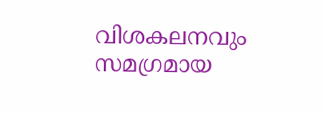വിശകലനവും സമഗ്രമായ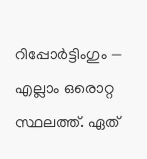റിപ്പോർട്ടിംഗും — എല്ലാം ഒരൊറ്റ സ്ഥലത്ത്. ഏത്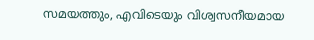സമയത്തും, എവിടെയും വിശ്വസനീയമായ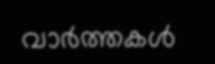വാർത്തകൾ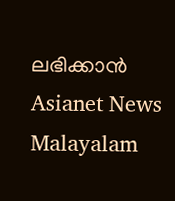ലഭിക്കാൻ Asianet News Malayalam